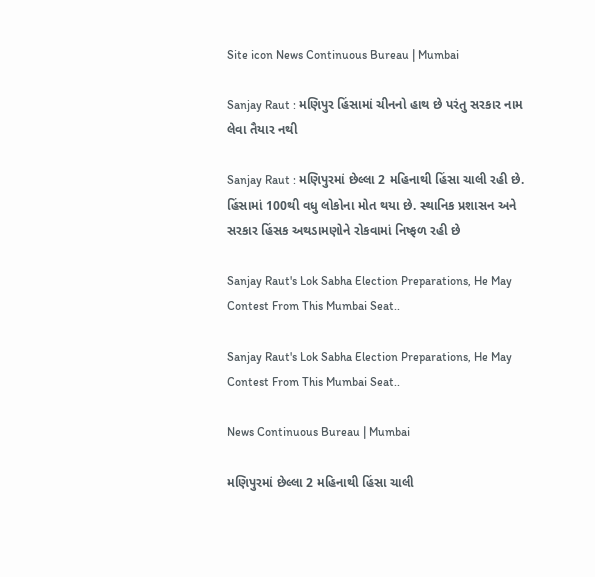Site icon News Continuous Bureau | Mumbai

Sanjay Raut : મણિપુર હિંસામાં ચીનનો હાથ છે પરંતુ સરકાર નામ લેવા તૈયાર નથી

Sanjay Raut : મણિપુરમાં છેલ્લા 2 મહિનાથી હિંસા ચાલી રહી છે. હિંસામાં 100થી વધુ લોકોના મોત થયા છે. સ્થાનિક પ્રશાસન અને સરકાર હિંસક અથડામણોને રોકવામાં નિષ્ફળ રહી છે

Sanjay Raut's Lok Sabha Election Preparations, He May Contest From This Mumbai Seat..

Sanjay Raut's Lok Sabha Election Preparations, He May Contest From This Mumbai Seat..

News Continuous Bureau | Mumbai

મણિપુરમાં છેલ્લા 2 મહિનાથી હિંસા ચાલી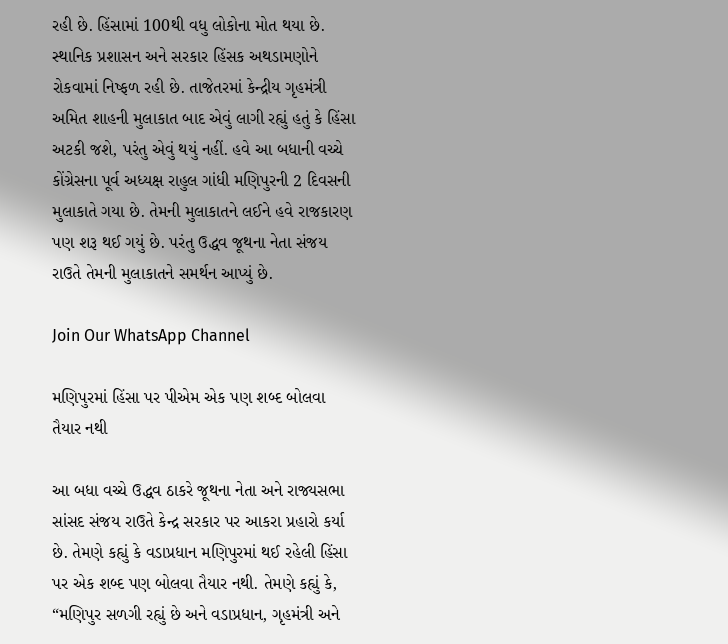રહી છે. હિંસામાં 100થી વધુ લોકોના મોત થયા છે. સ્થાનિક પ્રશાસન અને સરકાર હિંસક અથડામણોને રોકવામાં નિષ્ફળ રહી છે. તાજેતરમાં કેન્દ્રીય ગૃહમંત્રી અમિત શાહની મુલાકાત બાદ એવું લાગી રહ્યું હતું કે હિંસા અટકી જશે, પરંતુ એવું થયું નહીં. હવે આ બધાની વચ્ચે કોંગ્રેસના પૂર્વ અધ્યક્ષ રાહુલ ગાંધી મણિપુરની 2 દિવસની મુલાકાતે ગયા છે. તેમની મુલાકાતને લઈને હવે રાજકારણ પણ શરૂ થઈ ગયું છે. પરંતુ ઉદ્ધવ જૂથના નેતા સંજય રાઉતે તેમની મુલાકાતને સમર્થન આપ્યું છે.

Join Our WhatsApp Channel

મણિપુરમાં હિંસા પર પીએમ એક પણ શબ્દ બોલવા તૈયાર નથી

આ બધા વચ્ચે ઉદ્ધવ ઠાકરે જૂથના નેતા અને રાજ્યસભા સાંસદ સંજય રાઉતે કેન્દ્ર સરકાર પર આકરા પ્રહારો કર્યા છે. તેમણે કહ્યું કે વડાપ્રધાન મણિપુરમાં થઈ રહેલી હિંસા પર એક શબ્દ પણ બોલવા તૈયાર નથી. તેમણે કહ્યું કે, “મણિપુર સળગી રહ્યું છે અને વડાપ્રધાન, ગૃહમંત્રી અને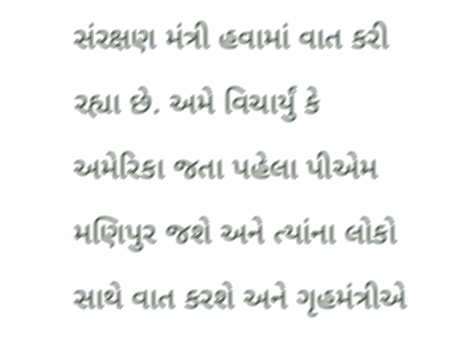સંરક્ષણ મંત્રી હવામાં વાત કરી રહ્યા છે. અમે વિચાર્યું કે અમેરિકા જતા પહેલા પીએમ મણિપુર જશે અને ત્યાંના લોકો સાથે વાત કરશે અને ગૃહમંત્રીએ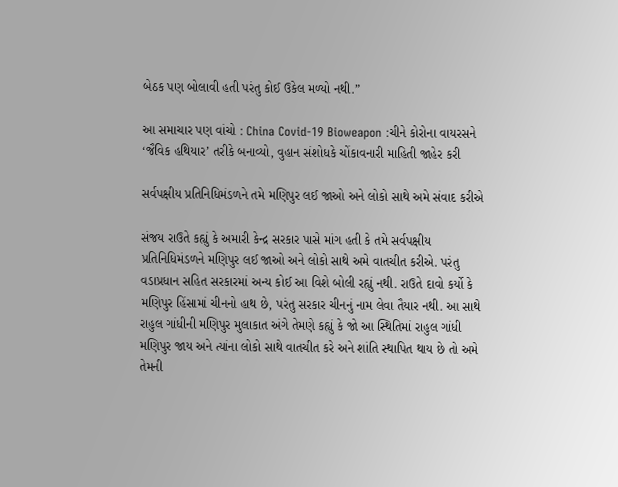બેઠક પણ બોલાવી હતી પરંતુ કોઈ ઉકેલ મળ્યો નથી.”

આ સમાચાર પણ વાંચો : China Covid-19 Bioweapon :ચીને કોરોના વાયરસને ‘જૈવિક હથિયાર’ તરીકે બનાવ્યો, વુહાન સંશોધકે ચોંકાવનારી માહિતી જાહેર કરી

સર્વપક્ષીય પ્રતિનિધિમંડળને તમે મણિપુર લઈ જાઓ અને લોકો સાથે અમે સંવાદ કરીએ

સંજય રાઉતે કહ્યું કે અમારી કેન્દ્ર સરકાર પાસે માંગ હતી કે તમે સર્વપક્ષીય પ્રતિનિધિમંડળને મણિપુર લઈ જાઓ અને લોકો સાથે અમે વાતચીત કરીએ. પરંતુ વડાપ્રધાન સહિત સરકારમાં અન્ય કોઈ આ વિશે બોલી રહ્યું નથી. રાઉતે દાવો કર્યો કે મણિપુર હિંસામાં ચીનનો હાથ છે, પરંતુ સરકાર ચીનનું નામ લેવા તૈયાર નથી. આ સાથે રાહુલ ગાંધીની મણિપુર મુલાકાત અંગે તેમણે કહ્યું કે જો આ સ્થિતિમાં રાહુલ ગાંધી મણિપુર જાય અને ત્યાંના લોકો સાથે વાતચીત કરે અને શાંતિ સ્થાપિત થાય છે તો અમે તેમની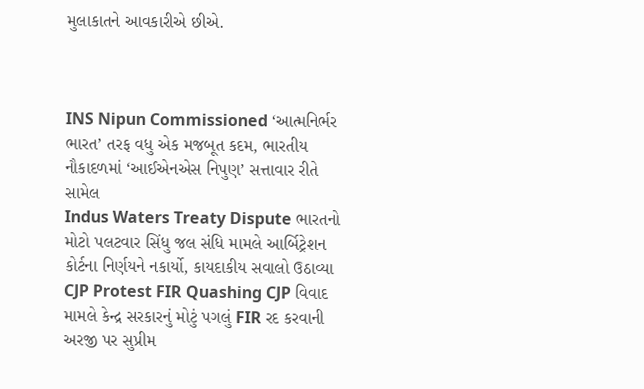મુલાકાતને આવકારીએ છીએ.



INS Nipun Commissioned ‘આત્મનિર્ભર ભારત’ તરફ વધુ એક મજબૂત કદમ, ભારતીય નૌકાદળમાં ‘આઈએનએસ નિપુણ’ સત્તાવાર રીતે સામેલ
Indus Waters Treaty Dispute ભારતનો મોટો પલટવાર સિંધુ જલ સંધિ મામલે આર્બિટ્રેશન કોર્ટના નિર્ણયને નકાર્યો, કાયદાકીય સવાલો ઉઠાવ્યા
CJP Protest FIR Quashing CJP વિવાદ મામલે કેન્દ્ર સરકારનું મોટું પગલું FIR રદ કરવાની અરજી પર સુપ્રીમ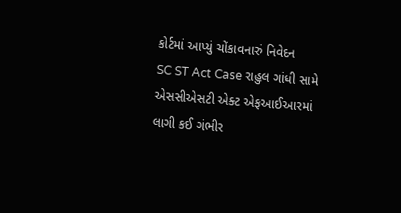કોર્ટમાં આપ્યું ચોંકાવનારું નિવેદન
SC ST Act Case રાહુલ ગાંધી સામે એસસીએસટી એક્ટ એફઆઈઆરમાં લાગી કઈ ગંભીર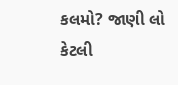કલમો? જાણી લો કેટલી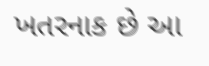ખતરનાક છે આ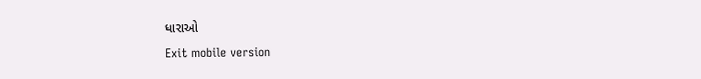ધારાઓ
Exit mobile version